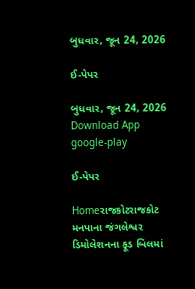બુધવાર, જૂન 24, 2026

ઈ-પેપર

બુધવાર, જૂન 24, 2026
Download App
google-play

ઈ-પેપર

Homeરાજકોટરાજકોટ મનપાના જંગલેશ્વર ડિમોલેશનના ફૂડ બિલમાં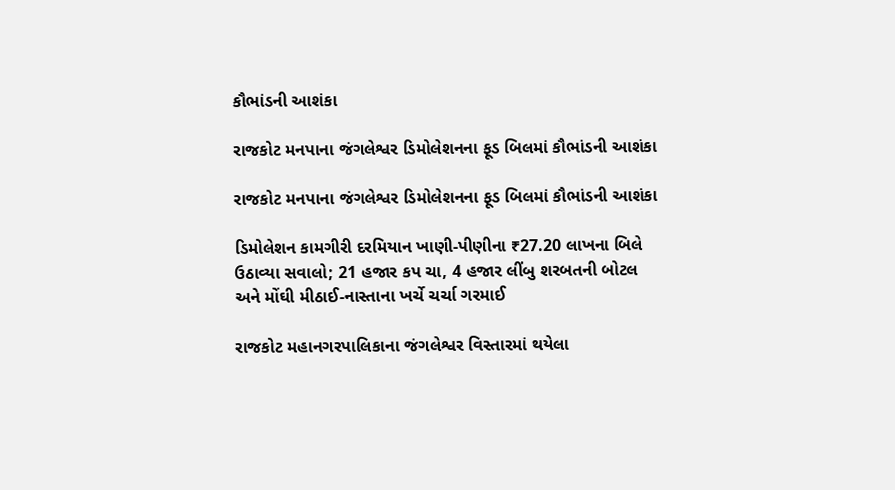કૌભાંડની આશંકા

રાજકોટ મનપાના જંગલેશ્વર ડિમોલેશનના ફૂડ બિલમાં કૌભાંડની આશંકા

રાજકોટ મનપાના જંગલેશ્વર ડિમોલેશનના ફૂડ બિલમાં કૌભાંડની આશંકા

ડિમોલેશન કામગીરી દરમિયાન ખાણી-પીણીના ₹27.20 લાખના બિલે ઉઠાવ્યા સવાલો; 21 હજાર કપ ચા, 4 હજાર લીંબુ શરબતની બોટલ અને મોંઘી મીઠાઈ-નાસ્તાના ખર્ચે ચર્ચા ગરમાઈ

રાજકોટ મહાનગરપાલિકાના જંગલેશ્વર વિસ્તારમાં થયેલા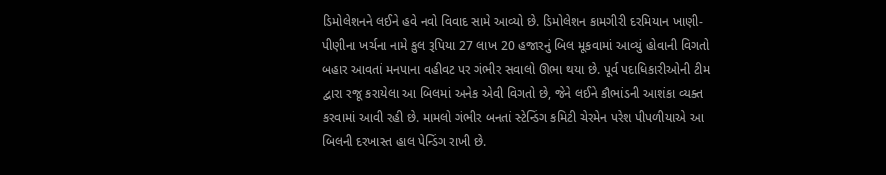ડિમોલેશનને લઈને હવે નવો વિવાદ સામે આવ્યો છે. ડિમોલેશન કામગીરી દરમિયાન ખાણી-પીણીના ખર્ચના નામે કુલ રૂપિયા 27 લાખ 20 હજારનું બિલ મૂકવામાં આવ્યું હોવાની વિગતો બહાર આવતાં મનપાના વહીવટ પર ગંભીર સવાલો ઊભા થયા છે. પૂર્વ પદાધિકારીઓની ટીમ દ્વારા રજૂ કરાયેલા આ બિલમાં અનેક એવી વિગતો છે, જેને લઈને કૌભાંડની આશંકા વ્યક્ત કરવામાં આવી રહી છે. મામલો ગંભીર બનતાં સ્ટેન્ડિંગ કમિટી ચેરમેન પરેશ પીપળીયાએ આ બિલની દરખાસ્ત હાલ પેન્ડિંગ રાખી છે.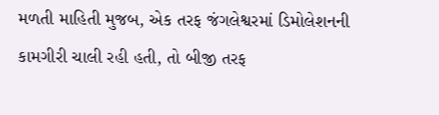મળતી માહિતી મુજબ, એક તરફ જંગલેશ્વરમાં ડિમોલેશનની કામગીરી ચાલી રહી હતી, તો બીજી તરફ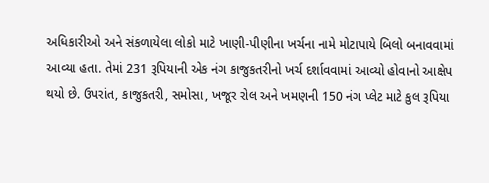અધિકારીઓ અને સંકળાયેલા લોકો માટે ખાણી-પીણીના ખર્ચના નામે મોટાપાયે બિલો બનાવવામાં આવ્યા હતા. તેમાં 231 રૂપિયાની એક નંગ કાજુકતરીનો ખર્ચ દર્શાવવામાં આવ્યો હોવાનો આક્ષેપ થયો છે. ઉપરાંત, કાજુકતરી, સમોસા, ખજૂર રોલ અને ખમણની 150 નંગ પ્લેટ માટે કુલ રૂપિયા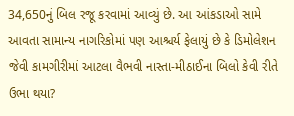34,650નું બિલ રજૂ કરવામાં આવ્યું છે. આ આંકડાઓ સામે આવતા સામાન્ય નાગરિકોમાં પણ આશ્ચર્ય ફેલાયું છે કે ડિમોલેશન જેવી કામગીરીમાં આટલા વૈભવી નાસ્તા-મીઠાઈના બિલો કેવી રીતે ઉભા થયા?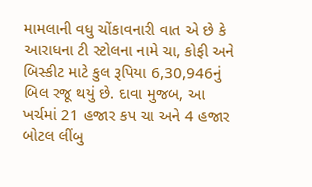મામલાની વધુ ચોંકાવનારી વાત એ છે કે આરાધના ટી સ્ટોલના નામે ચા, કોફી અને બિસ્કીટ માટે કુલ રૂપિયા 6,30,946નું બિલ રજૂ થયું છે. દાવા મુજબ, આ ખર્ચમાં 21 હજાર કપ ચા અને 4 હજાર બોટલ લીંબુ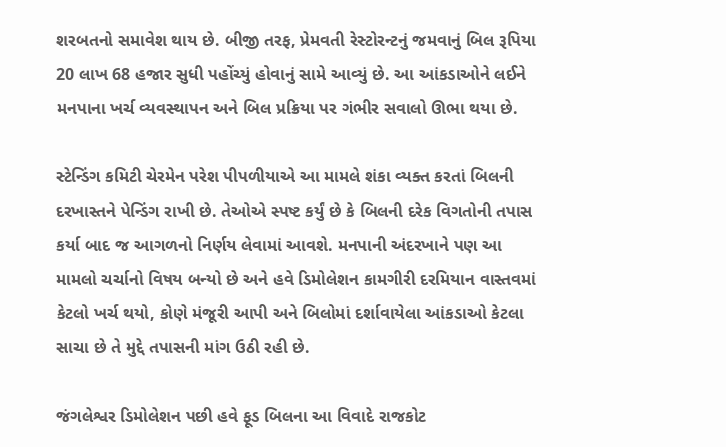શરબતનો સમાવેશ થાય છે. બીજી તરફ, પ્રેમવતી રેસ્ટોરન્ટનું જમવાનું બિલ રૂપિયા 20 લાખ 68 હજાર સુધી પહોંચ્યું હોવાનું સામે આવ્યું છે. આ આંકડાઓને લઈને મનપાના ખર્ચ વ્યવસ્થાપન અને બિલ પ્રક્રિયા પર ગંભીર સવાલો ઊભા થયા છે.

સ્ટેન્ડિંગ કમિટી ચેરમેન પરેશ પીપળીયાએ આ મામલે શંકા વ્યક્ત કરતાં બિલની દરખાસ્તને પેન્ડિંગ રાખી છે. તેઓએ સ્પષ્ટ કર્યું છે કે બિલની દરેક વિગતોની તપાસ કર્યા બાદ જ આગળનો નિર્ણય લેવામાં આવશે. મનપાની અંદરખાને પણ આ મામલો ચર્ચાનો વિષય બન્યો છે અને હવે ડિમોલેશન કામગીરી દરમિયાન વાસ્તવમાં કેટલો ખર્ચ થયો, કોણે મંજૂરી આપી અને બિલોમાં દર્શાવાયેલા આંકડાઓ કેટલા સાચા છે તે મુદ્દે તપાસની માંગ ઉઠી રહી છે.

જંગલેશ્વર ડિમોલેશન પછી હવે ફૂડ બિલના આ વિવાદે રાજકોટ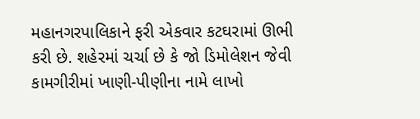મહાનગરપાલિકાને ફરી એકવાર કટઘરામાં ઊભી કરી છે. શહેરમાં ચર્ચા છે કે જો ડિમોલેશન જેવી કામગીરીમાં ખાણી-પીણીના નામે લાખો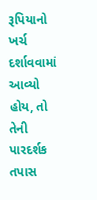રૂપિયાનો ખર્ચ દર્શાવવામાં આવ્યો હોય, તો તેની પારદર્શક તપાસ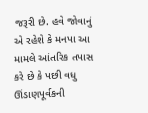જરૂરી છે. હવે જોવાનું એ રહેશે કે મનપા આ મામલે આંતરિક તપાસ કરે છે કે પછી વધુ ઊંડાણપૂર્વકની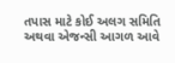તપાસ માટે કોઈ અલગ સમિતિ અથવા એજન્સી આગળ આવે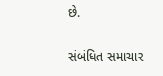છે.

સંબંધિત સમાચાર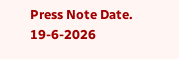Press Note Date. 19-6-2026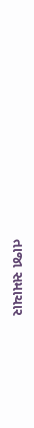તાજા સમાચાર